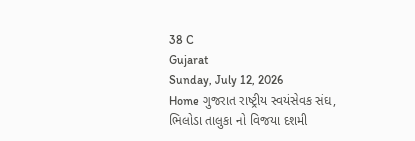38 C
Gujarat
Sunday, July 12, 2026
Home ગુજરાત રાષ્ટ્રીય સ્વયંસેવક સંઘ, ભિલોડા તાલુકા નો વિજયા દશમી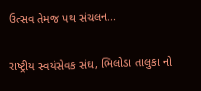ઉત્સવ તેમજ પથ સંચલન...

રાષ્ટ્રીય સ્વયંસેવક સંઘ, ભિલોડા તાલુકા નો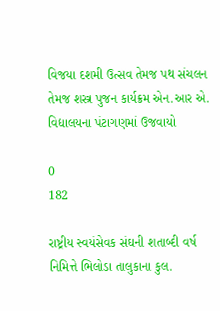વિજયા દશમી ઉત્સવ તેમજ પથ સંચલન તેમજ શસ્ત્ર પુજન કાર્યક્રમ એન.આર એ. વિદ્યાલયના પંટાગણમાં ઉજવાયો

0
182

રાષ્ટ્રીય સ્વયંસેવક સંઘની શતાબ્દી વર્ષ નિમિત્તે ભિલોડા તાલુકાના કુલ.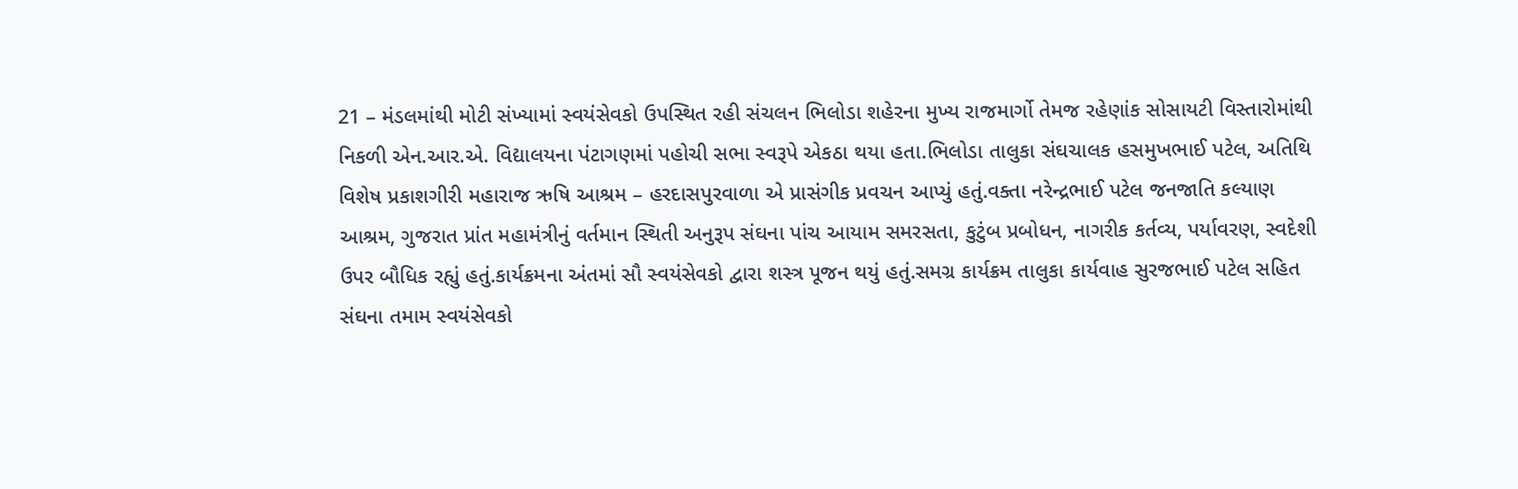21 – મંડલમાંથી મોટી સંખ્યામાં સ્વયંસેવકો ઉપસ્થિત રહી સંચલન ભિલોડા શહેરના મુખ્ય રાજમાર્ગો તેમજ રહેણાંક સોસાયટી વિસ્તારોમાંથી નિકળી એન.આર.એ. વિદ્યાલયના પંટાગણમાં પહોચી સભા સ્વરૂપે એકઠા થયા હતા.ભિલોડા તાલુકા સંઘચાલક હસમુખભાઈ પટેલ, અતિથિ વિશેષ પ્રકાશગીરી મહારાજ ઋષિ આશ્રમ – હરદાસપુરવાળા એ પ્રાસંગીક પ્રવચન આપ્યું હતું.વક્તા નરેન્દ્રભાઈ પટેલ જનજાતિ કલ્યાણ આશ્રમ, ગુજરાત પ્રાંત મહામંત્રીનું વર્તમાન સ્થિતી અનુરૂપ સંઘના પાંચ આયામ સમરસતા, કુટુંબ પ્રબોધન, નાગરીક કર્તવ્ય, પર્યાવરણ, સ્વદેશી ઉપર બૌધિક રહ્યું હતું.કાર્યક્રમના અંતમાં સૌ સ્વયંસેવકો દ્વારા શસ્ત્ર પૂજન થયું હતું.સમગ્ર કાર્યક્રમ તાલુકા કાર્યવાહ સુરજભાઈ પટેલ સહિત સંઘના તમામ સ્વયંસેવકો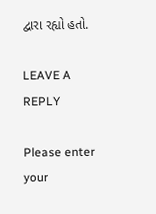દ્વારા રહ્યો હતો.

LEAVE A REPLY

Please enter your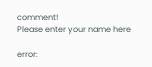comment!
Please enter your name here

error: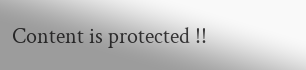Content is protected !!